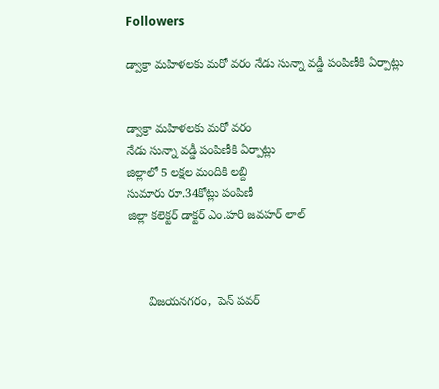Followers

డ్వాక్రా మ‌హిళ‌ల‌కు మ‌రో వ‌రం నేడు సున్నా వ‌డ్డీ పంపిణీకి ఏర్పాట్లు


డ్వాక్రా మ‌హిళ‌ల‌కు మ‌రో వ‌రం
నేడు సున్నా వ‌డ్డీ పంపిణీకి ఏర్పాట్లు
జిల్లాలో 5 ల‌క్ష‌ల మందికి ల‌బ్ది
సుమారు రూ.34కోట్లు పంపిణీ‌
జిల్లా క‌లెక్ట‌ర్ డాక్ట‌ర్ ఎం.హ‌రి జ‌వ‌హ‌ర్ లాల్‌



      విజ‌య‌న‌గ‌రం,  పెన్ పవర్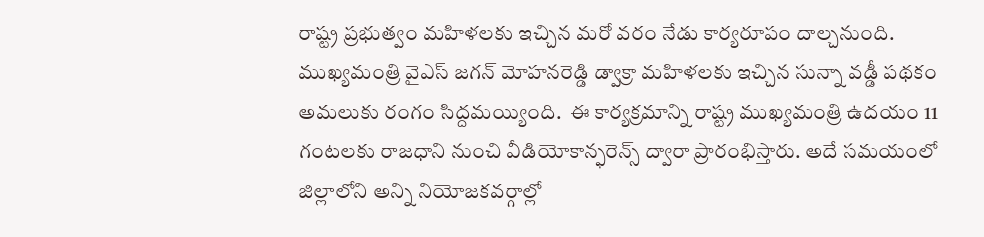రాష్ట్ర‌ ప్ర‌భుత్వం మ‌హిళ‌ల‌కు ఇచ్చిన మ‌రో వ‌రం నేడు కార్య‌రూపం దాల్చ‌నుంది. ముఖ్య‌మంత్రి వైఎస్ జ‌గ‌న్ మోహ‌న‌రెడ్డి డ్వాక్రా మ‌హిళ‌ల‌కు ఇచ్చిన సున్నా వ‌డ్డీ ప‌థ‌కం అమ‌లుకు రంగం సిద్ద‌మ‌య్యింది.  ఈ కార్య‌క్ర‌మాన్ని రాష్ట్ర ముఖ్య‌మంత్రి ఉద‌యం 11 గంట‌ల‌కు రాజ‌ధాని నుంచి వీడియోకాన్ఫ‌రెన్స్ ద్వారా ప్రారంభిస్తారు. అదే స‌మ‌యంలో జిల్లాలోని అన్ని నియోజ‌క‌వ‌ర్గాల్లో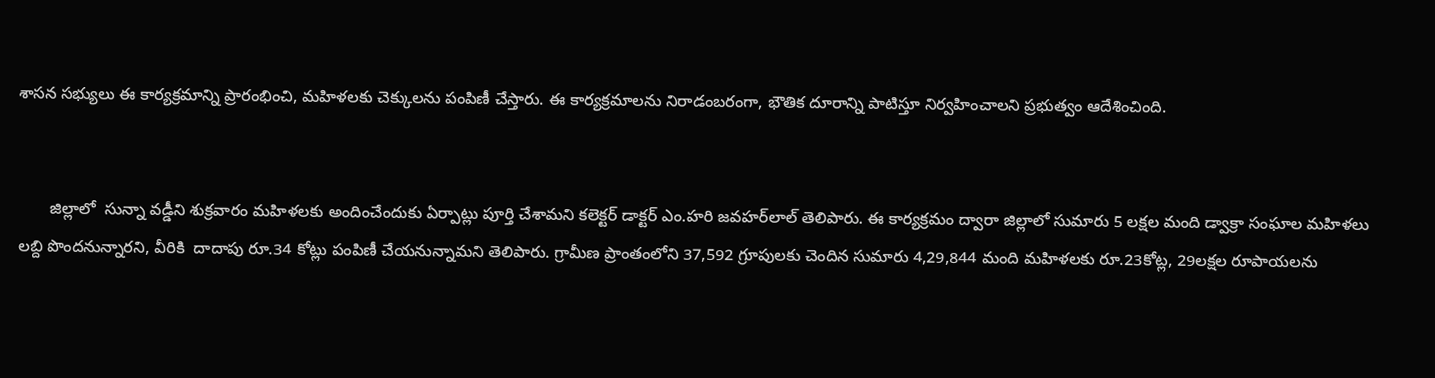శాస‌న స‌భ్యులు ఈ కార్య‌క్ర‌మాన్ని ప్రారంభించి, మ‌హిళ‌ల‌కు చెక్కుల‌ను పంపిణీ చేస్తారు. ఈ కార్య‌క్ర‌మాల‌ను నిరాడంబరంగా, భౌతిక దూరాన్ని పాటిస్తూ నిర్వ‌హించాల‌ని ప్ర‌భుత్వం ఆదేశించింది.


       జిల్లాలో  సున్నా వ‌డ్డీని శుక్ర‌వారం మ‌హిళ‌లకు అందించేందుకు ఏర్పాట్లు పూర్తి చేశామ‌ని క‌లెక్ట‌ర్ డాక్ట‌ర్ ఎం.హ‌రి జ‌వ‌హ‌ర్‌లాల్ తెలిపారు. ఈ కార్య‌క్ర‌మం ద్వారా జిల్లాలో సుమారు 5 ల‌క్ష‌ల మంది డ్వాక్రా సంఘాల మ‌హిళ‌లు ల‌బ్ది పొంద‌నున్నారని, వీరికి  దాదాపు రూ.34 కోట్లు పంపిణీ చేయ‌నున్నామ‌ని తెలిపారు. గ్రామీణ ప్రాంతంలోని 37,592 గ్రూపుల‌కు చెందిన సుమారు 4,29,844 మంది మ‌హిళ‌ల‌కు రూ.23కోట్ల‌, 29ల‌క్ష‌ల రూపాయ‌లను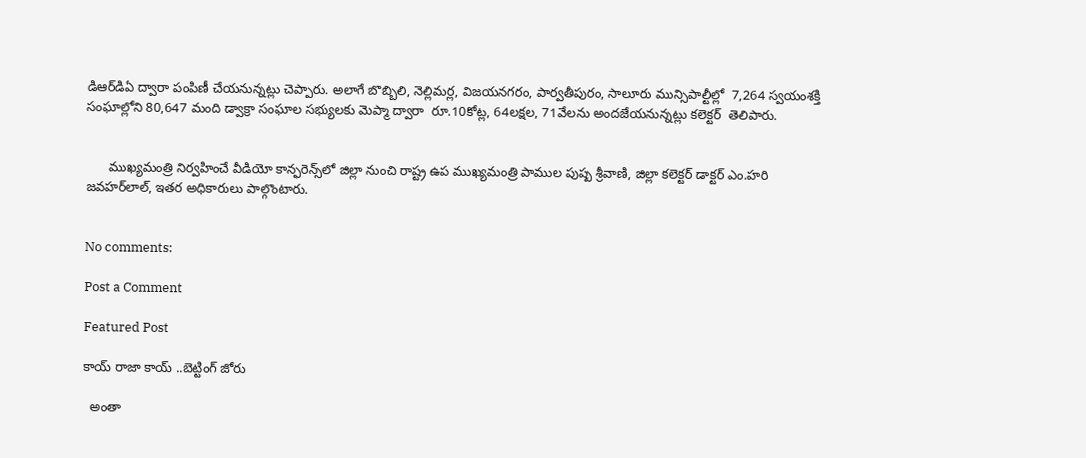డిఆర్‌డిఏ ద్వారా పంపిణీ చేయ‌నున్న‌ట్లు చెప్పారు. అలాగే బొబ్బిలి, నెల్లిమ‌ర్ల‌, విజ‌య‌న‌గ‌రం, పార్వ‌తీపురం, సాలూరు మున్సిపాల్టీల్లో  7,264 స్వ‌యంశ‌క్తి సంఘాల్లోని 80,647 మంది డ్వాక్రా సంఘాల స‌భ్యులకు మెప్మా ద్వారా  రూ.10కోట్ల‌, 64ల‌క్ష‌ల‌, 71వేల‌ను అంద‌జేయ‌నున్న‌ట్లు క‌లెక్ట‌ర్  తెలిపారు.


      ముఖ్య‌మంత్రి నిర్వ‌హించే వీడియో కాన్ఫ‌రెన్స్‌లో జిల్లా నుంచి రాష్ట్ర ఉప ముఖ్య‌మంత్రి పాముల పుష్ప శ్రీ‌వాణి, జిల్లా క‌లెక్ట‌ర్ డాక్ట‌ర్ ఎం.హ‌రి జ‌వ‌హ‌ర్‌లాల్‌, ఇత‌ర అధికారులు పాల్గొంటారు.


No comments:

Post a Comment

Featured Post

కాయ్ రాజా కాయ్ ..బెట్టింగ్ జోరు

  అంతా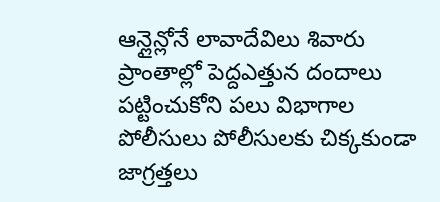ఆన్లైన్లోనే లావాదేవిలు శివారు ప్రాంతాల్లో పెద్దఎత్తున దందాలు పట్టించుకోని పలు విభాగాల పోలీసులు పోలీసులకు చిక్కకుండా జాగ్రత్తలు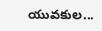యువకుల...